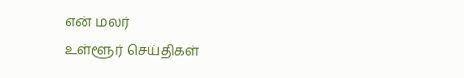என் மலர்
உள்ளூர் செய்திகள்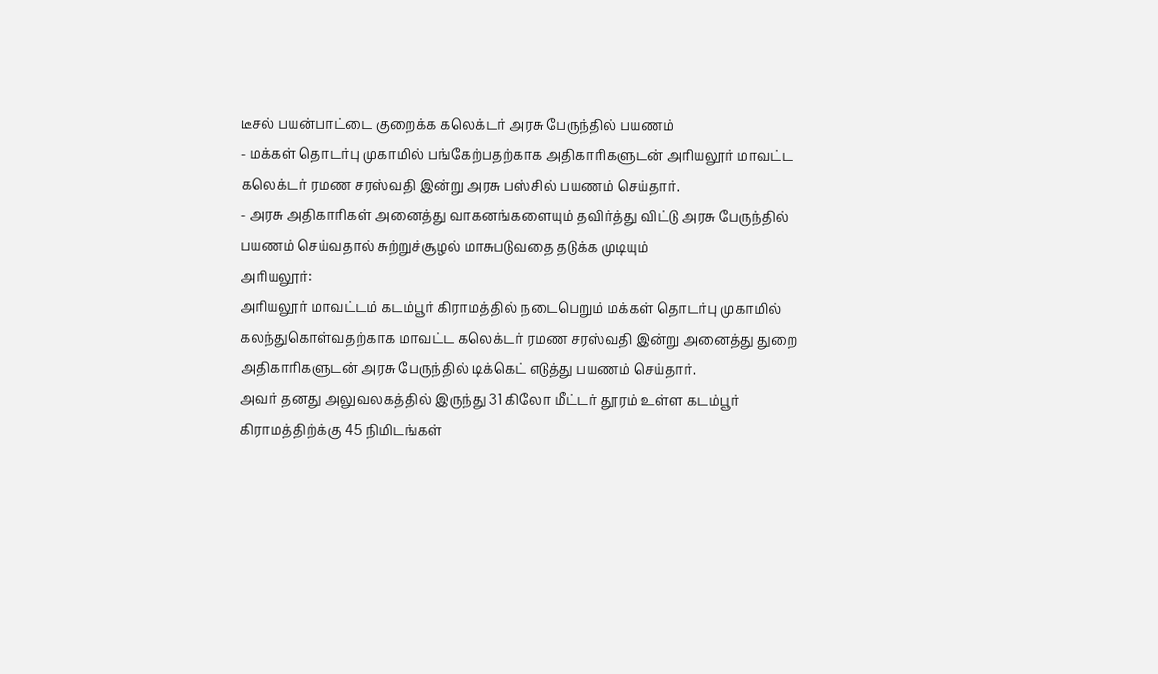டீசல் பயன்பாட்டை குறைக்க கலெக்டர் அரசு பேருந்தில் பயணம்
- மக்கள் தொடர்பு முகாமில் பங்கேற்பதற்காக அதிகாரிகளுடன் அரியலூர் மாவட்ட கலெக்டர் ரமண சரஸ்வதி இன்று அரசு பஸ்சில் பயணம் செய்தார்.
- அரசு அதிகாரிகள் அனைத்து வாகனங்களையும் தவிர்த்து விட்டு அரசு பேருந்தில் பயணம் செய்வதால் சுற்றுச்சூழல் மாசுபடுவதை தடுக்க முடியும்
அரியலூர்:
அரியலூர் மாவட்டம் கடம்பூர் கிராமத்தில் நடைபெறும் மக்கள் தொடர்பு முகாமில் கலந்துகொள்வதற்காக மாவட்ட கலெக்டர் ரமண சரஸ்வதி இன்று அனைத்து துறை அதிகாரிகளுடன் அரசு பேருந்தில் டிக்கெட் எடுத்து பயணம் செய்தார்.
அவர் தனது அலுவலகத்தில் இருந்து 31 கிலோ மீட்டர் தூரம் உள்ள கடம்பூர் கிராமத்திற்க்கு 45 நிமிடங்கள்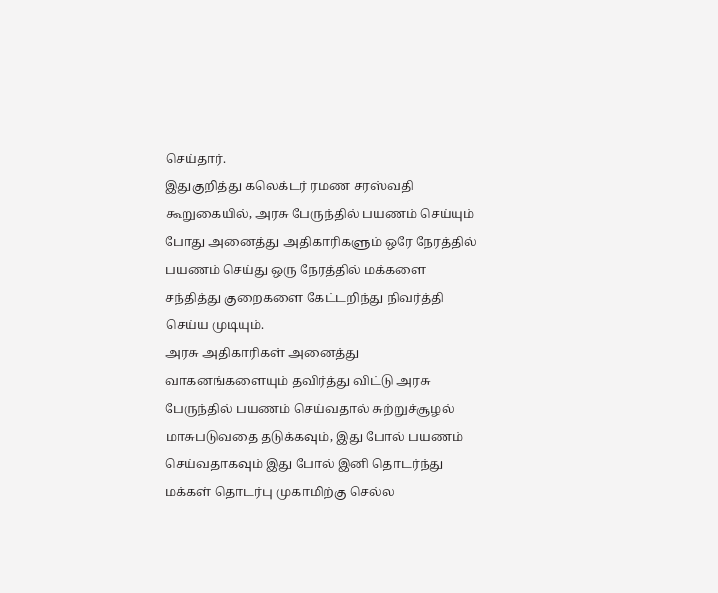செய்தார்.
இதுகுறித்து கலெக்டர் ரமண சரஸ்வதி கூறுகையில், அரசு பேருந்தில் பயணம் செய்யும் போது அனைத்து அதிகாரிகளும் ஒரே நேரத்தில் பயணம் செய்து ஒரு நேரத்தில் மக்களை சந்தித்து குறைகளை கேட்டறிந்து நிவர்த்தி செய்ய முடியும்.
அரசு அதிகாரிகள் அனைத்து வாகனங்களையும் தவிர்த்து விட்டு அரசு பேருந்தில் பயணம் செய்வதால் சுற்றுச்சூழல் மாசுபடுவதை தடுக்கவும், இது போல் பயணம் செய்வதாகவும் இது போல் இனி தொடர்ந்து மக்கள் தொடர்பு முகாமிற்கு செல்ல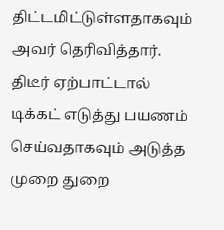திட்டமிட்டுள்ளதாகவும் அவர் தெரிவித்தார்.
திடீர் ஏற்பாட்டால் டிக்கட் எடுத்து பயணம் செய்வதாகவும் அடுத்த முறை துறை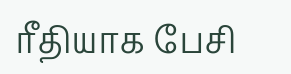ரீதியாக பேசி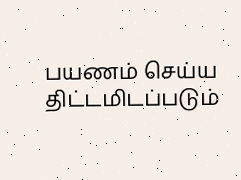பயணம் செய்ய திட்டமிடப்படும்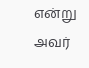என்று அவர்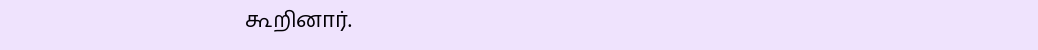கூறினார்.